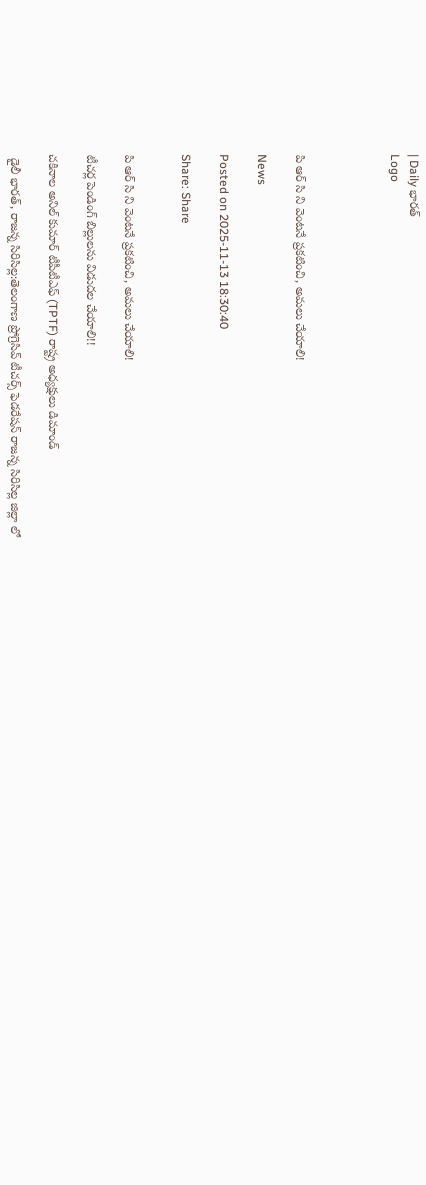| Daily భారత్
Logo




పి ఆర్ సి ని వెంటనే ప్రకటించి, అమలు చేయాలి!

News

Posted on 2025-11-13 18:30:40

Share: Share


పి ఆర్ సి ని వెంటనే ప్రకటించి, అమలు చేయాలి!

టీచర్ల పెండింగ్ బిల్లులను విడుదల చేయాలి!!

చకినాల అనిల్ కుమార్ టీపీటీఎఫ్ (TPTF) రాష్ట్ర అధ్యక్షులు డిమాండ్

 డైలీ భారత్, రాజన్న సిరిసిల్ల:తెలంగాణ ప్రోగ్రెసివ్ టీచర్స్ ఫెడరేషన్ రాజన్న సిరిసిల్ల జిల్లా లో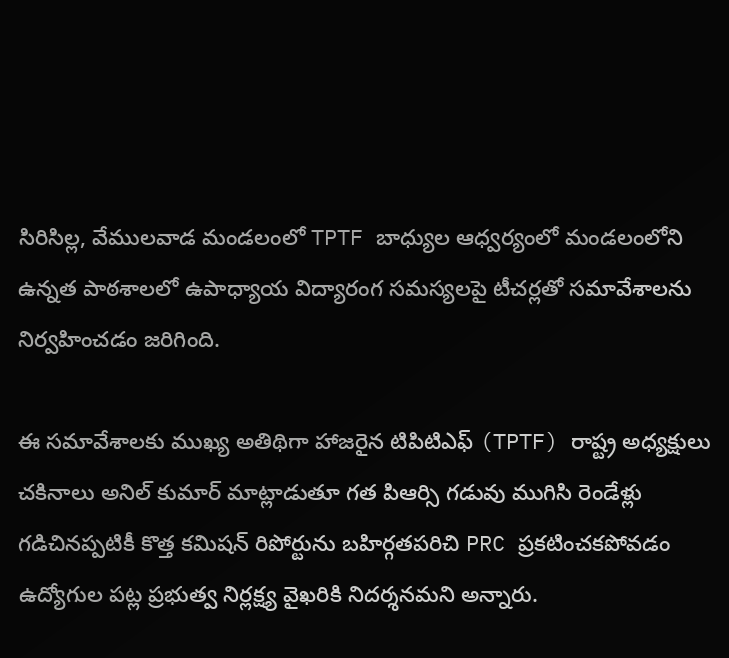సిరిసిల్ల, వేములవాడ మండలంలో TPTF బాధ్యుల ఆధ్వర్యంలో మండలంలోని ఉన్నత పాఠశాలలో ఉపాధ్యాయ విద్యారంగ సమస్యలపై టీచర్లతో సమావేశాలను నిర్వహించడం జరిగింది.

ఈ సమావేశాలకు ముఖ్య అతిథిగా హాజరైన టిపిటిఎఫ్ (TPTF) రాష్ట్ర అధ్యక్షులు చకినాలు అనిల్ కుమార్ మాట్లాడుతూ గత పిఆర్సి గడువు ముగిసి రెండేళ్లు గడిచినప్పటికీ కొత్త కమిషన్ రిపోర్టును బహిర్గతపరిచి PRC ప్రకటించకపోవడం ఉద్యోగుల పట్ల ప్రభుత్వ నిర్లక్ష్య వైఖరికి నిదర్శనమని అన్నారు.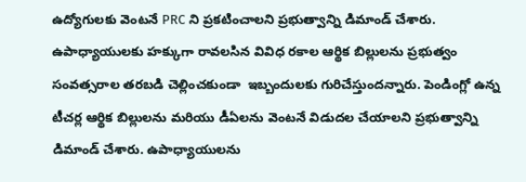ఉద్యోగులకు వెంటనే PRC ని ప్రకటించాలని ప్రభుత్వాన్ని డిమాండ్ చేశారు. ఉపాధ్యాయులకు హక్కుగా రావలసిన వివిధ రకాల ఆర్థిక బిల్లులను ప్రభుత్వం సంవత్సరాల తరబడి చెల్లించకుండా  ఇబ్బందులకు గురిచేస్తుందన్నారు. పెండింగ్లో ఉన్న టీచర్ల ఆర్థిక బిల్లులను మరియు డీఏలను వెంటనే విడుదల చేయాలని ప్రభుత్వాన్ని డిమాండ్ చేశారు. ఉపాధ్యాయులను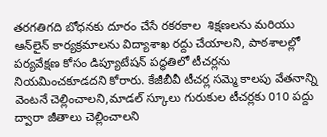తరగతిగది బోధనకు దూరం చేసే రకరకాల  శిక్షణలను మరియు  ఆన్‌లైన్‌ కార్యక్రమాలను విద్యాశాఖ రద్దు చేయాలని, పాఠశాలల్లో పర్యవేక్షణ కోసం డిప్యూటేషన్ పద్ధతిలో టీచర్లను నియమించకూడదని కోరారు. కేజీబీవీ టీచర్ల సమ్మె కాలపు వేతనాన్ని వెంటనే చెల్లించాలని,మాడల్ స్కూలు గురుకుల టీచర్లకు 010 పద్దు ద్వారా జీతాలు చెల్లించాలని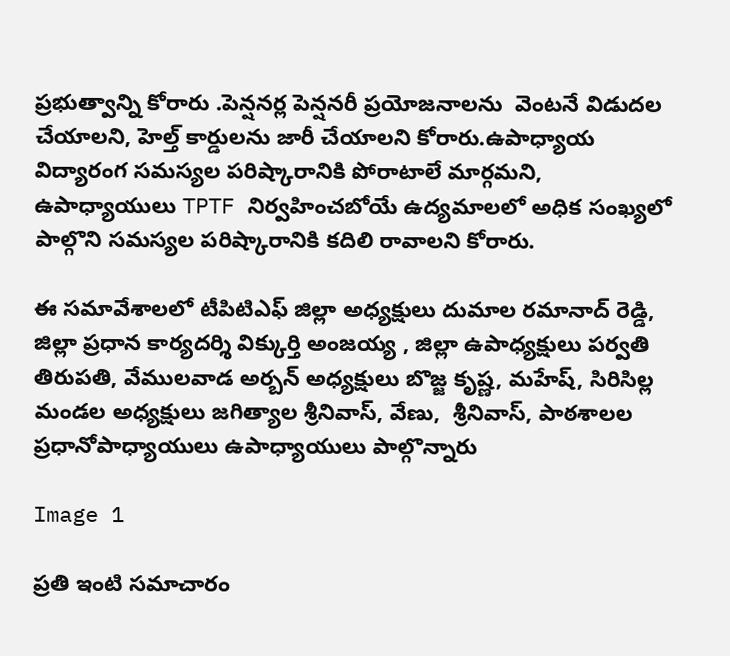ప్రభుత్వాన్ని కోరారు .పెన్షనర్ల పెన్షనరీ ప్రయోజనాలను  వెంటనే విడుదల చేయాలని, హెల్త్ కార్డులను జారీ చేయాలని కోరారు.ఉపాధ్యాయ విద్యారంగ సమస్యల పరిష్కారానికి పోరాటాలే మార్గమని, ఉపాధ్యాయులు TPTF నిర్వహించబోయే ఉద్యమాలలో అధిక సంఖ్యలో పాల్గొని సమస్యల పరిష్కారానికి కదిలి రావాలని కోరారు.

ఈ సమావేశాలలో టీపిటిఎఫ్ జిల్లా అధ్యక్షులు దుమాల రమానాద్ రెడ్డి, జిల్లా ప్రధాన కార్యదర్శి విక్కుర్తి అంజయ్య , జిల్లా ఉపాధ్యక్షులు పర్వతి తిరుపతి, వేములవాడ అర్బన్ అధ్యక్షులు బొజ్జ కృష్ణ, మహేష్, సిరిసిల్ల మండల అధ్యక్షులు జగిత్యాల శ్రీనివాస్, వేణు,  శ్రీనివాస్, పాఠశాలల ప్రధానోపాధ్యాయులు ఉపాధ్యాయులు పాల్గొన్నారు

Image 1

ప్రతి ఇంటి సమాచారం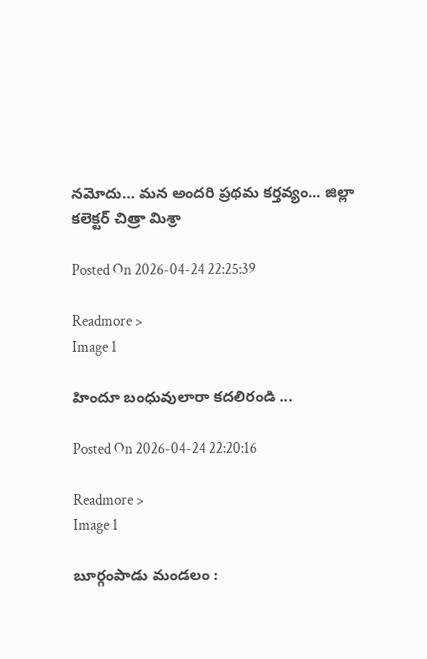నమోదు… మన అందరి ప్రథమ కర్తవ్యం... జిల్లా కలెక్టర్ చిత్రా మిశ్రా

Posted On 2026-04-24 22:25:39

Readmore >
Image 1

హిందూ బంధువులారా కదలిరండి ...

Posted On 2026-04-24 22:20:16

Readmore >
Image 1

బూర్గంపాడు మండలం :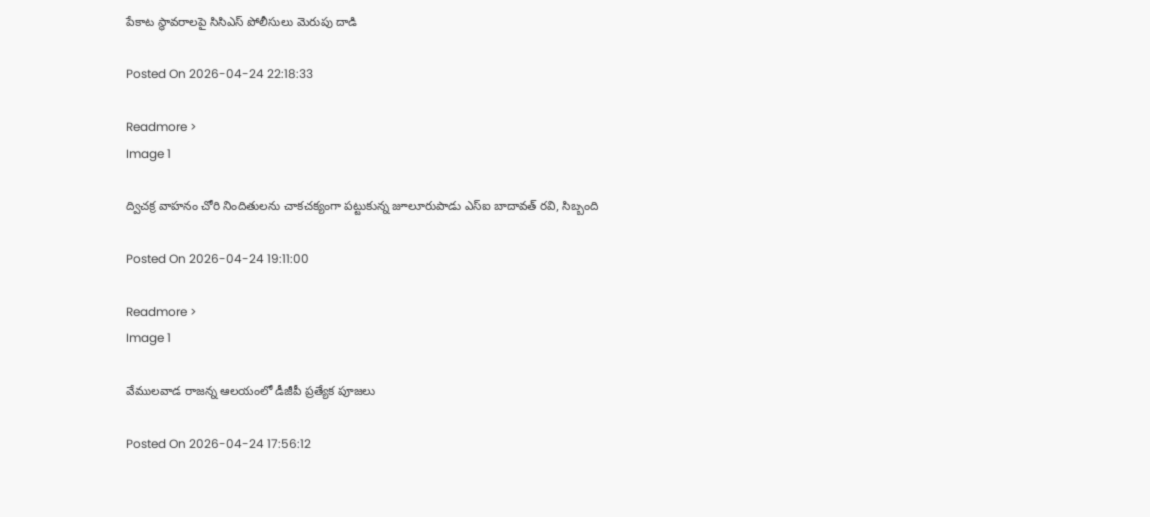పేకాట స్థావరాలపై సిసిఎస్ పోలీసులు మెరుపు దాడి

Posted On 2026-04-24 22:18:33

Readmore >
Image 1

ద్విచక్ర వాహనం చోరి నిందితులను చాకచక్యంగా పట్టుకున్న జూలూరుపాడు ఎస్ఐ బాదావత్ రవి, సిబ్బంది

Posted On 2026-04-24 19:11:00

Readmore >
Image 1

వేములవాడ రాజన్న ఆలయంలో డీజీపీ ప్రత్యేక పూజలు

Posted On 2026-04-24 17:56:12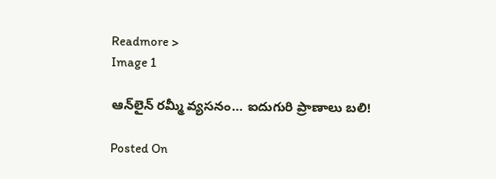Readmore >
Image 1

ఆన్‌లైన్ రమ్మీ వ్యసనం… ఐదుగురి ప్రాణాలు బలి!

Posted On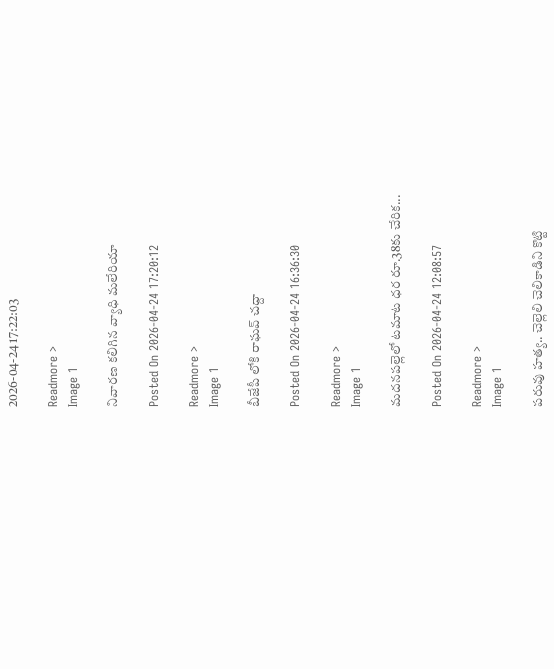2026-04-24 17:22:03

Readmore >
Image 1

నివారణ కలిగిన వ్యాధి మలేరియా

Posted On 2026-04-24 17:20:12

Readmore >
Image 1

బీజేపీ లోకి రాఘవ్ చద్దా

Posted On 2026-04-24 16:36:30

Readmore >
Image 1

మదనపల్లెలో టమాట ధర రూ.38కు చేరిక...

Posted On 2026-04-24 12:08:57

Readmore >
Image 1

పరువు హత్య.. చెల్లెలి చెలికాడిని కొట్టి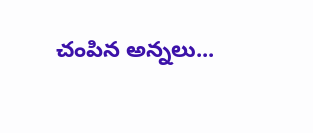చంపిన అన్నలు...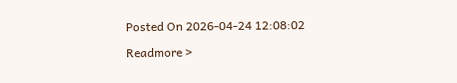Posted On 2026-04-24 12:08:02

Readmore >